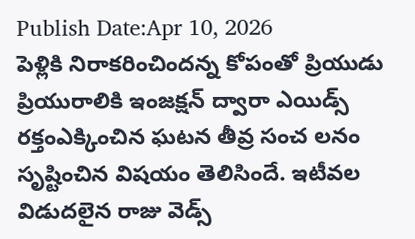Publish Date:Apr 10, 2026
పెళ్లికి నిరాకరించిందన్న కోపంతో ప్రియుడు ప్రియురాలికి ఇంజక్షన్ ద్వారా ఎయిడ్స్ రక్తంఎక్కించిన ఘటన తీవ్ర సంచ లనం సృష్టించిన విషయం తెలిసిందే. ఇటీవల విడుదలైన రాజు వెడ్స్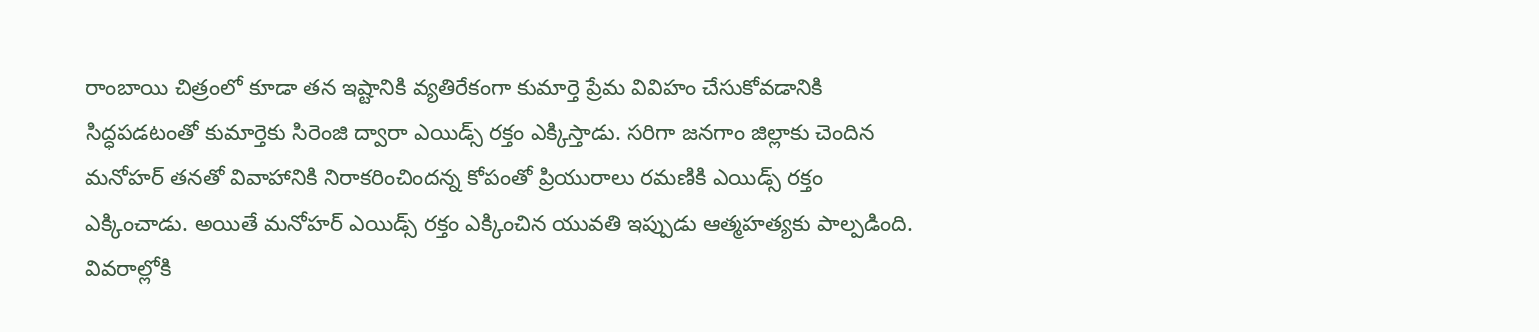రాంబాయి చిత్రంలో కూడా తన ఇష్టానికి వ్యతిరేకంగా కుమార్తె ప్రేమ వివిహం చేసుకోవడానికి సిద్ధపడటంతో కుమార్తెకు సిరెంజి ద్వారా ఎయిడ్స్ రక్తం ఎక్కిస్తాడు. సరిగా జనగాం జిల్లాకు చెందిన మనోహర్ తనతో వివాహానికి నిరాకరించిందన్న కోపంతో ప్రియురాలు రమణికి ఎయిడ్స్ రక్తం ఎక్కించాడు. అయితే మనోహర్ ఎయిడ్స్ రక్తం ఎక్కించిన యువతి ఇప్పుడు ఆత్మహత్యకు పాల్పడింది. వివరాల్లోకి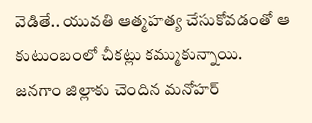వెడితే.. యువతి ఆత్మహత్య చేసుకోవడంతో ఆ కుటుంబంలో చీకట్లు కమ్ముకున్నాయి.
జనగాం జిల్లాకు చెందిన మనోహర్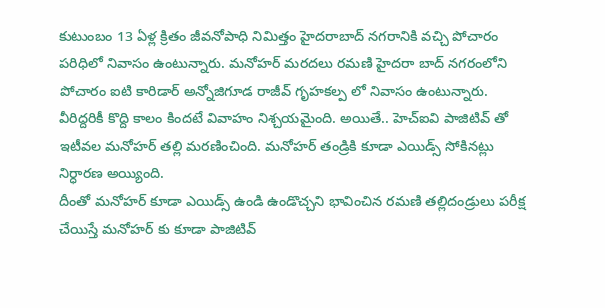కుటుంబం 13 ఏళ్ల క్రితం జీవనోపాధి నిమిత్తం హైదరాబాద్ నగరానికి వచ్చి పోచారం పరిధిలో నివాసం ఉంటున్నారు. మనోహర్ మరదలు రమణి హైదరా బాద్ నగరంలోని పోచారం ఐటి కారిడార్ అన్నోజిగూడ రాజీవ్ గృహకల్ప లో నివాసం ఉంటున్నారు. వీరిద్దరికీ కొద్ది కాలం కిందటే వివాహం నిశ్చయమైంది. అయితే.. హెచ్ఐవి పాజిటివ్ తో ఇటీవల మనోహర్ తల్లి మరణించింది. మనోహర్ తండ్రికి కూడా ఎయిడ్స్ సోకినట్లు నిర్ధారణ అయ్యింది.
దీంతో మనోహర్ కూడా ఎయిడ్స్ ఉండి ఉండొచ్చని భావించిన రమణి తల్లిదండ్రులు పరీక్ష చేయిస్తే మనోహర్ కు కూడా పాజిటివ్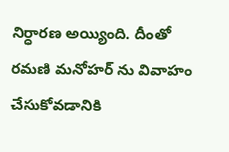నిర్ధారణ అయ్యింది. దీంతో రమణి మనోహర్ ను వివాహం చేసుకోవడానికి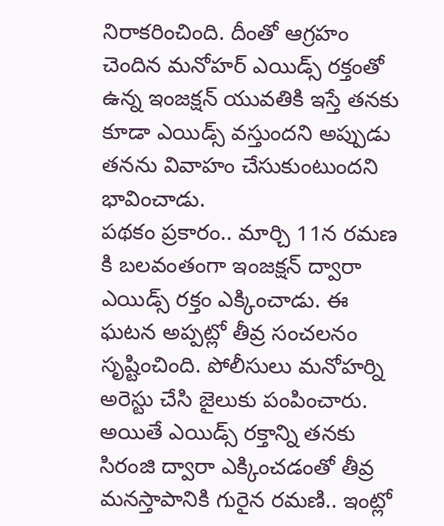నిరాకరించింది. దీంతో ఆగ్రహం చెందిన మనోహర్ ఎయిడ్స్ రక్తంతో ఉన్న ఇంజక్షన్ యువతికి ఇస్తే తనకు కూడా ఎయిడ్స్ వస్తుందని అప్పుడు తనను వివాహం చేసుకుంటుందని భావించాడు.
పథకం ప్రకారం.. మార్చి 11న రమణ కి బలవంతంగా ఇంజక్షన్ ద్వారా ఎయిడ్స్ రక్తం ఎక్కించాడు. ఈ ఘటన అప్పట్లో తీవ్ర సంచలనం సృష్టించింది. పోలీసులు మనోహర్ని అరెస్టు చేసి జైలుకు పంపించారు. అయితే ఎయిడ్స్ రక్తాన్ని తనకు సిరంజి ద్వారా ఎక్కించడంతో తీవ్ర మనస్తాపానికి గురైన రమణి.. ఇంట్లో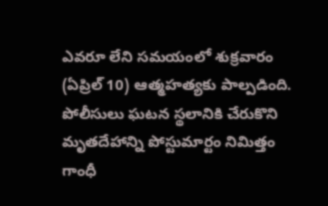ఎవరూ లేని సమయంలో శుక్రవారం (ఏప్రిల్ 10) ఆత్మహత్యకు పాల్పడింది. పోలీసులు ఘటన స్థలానికి చేరుకొని మృతదేహాన్ని పోస్టుమార్టం నిమిత్తం గాంధీ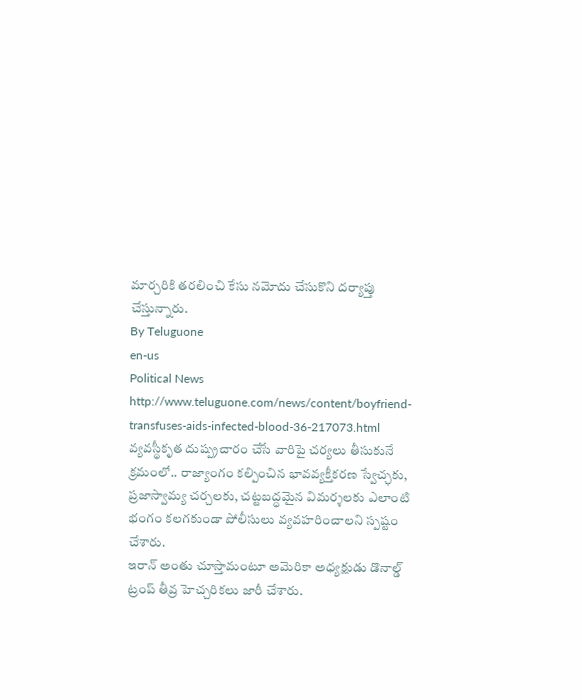మార్చరికి తరలించి కేసు నమోదు చేసుకొని దర్యాప్తు చేస్తున్నారు.
By Teluguone
en-us
Political News
http://www.teluguone.com/news/content/boyfriend-transfuses-aids-infected-blood-36-217073.html
వ్యవస్థీకృత దుష్ప్రచారం చేసే వారిపై చర్యలు తీసుకునే క్రమంలో.. రాజ్యాంగం కల్పించిన భావవ్యక్తీకరణ స్వేచ్ఛకు, ప్రజాస్వామ్య చర్చలకు, చట్టబద్ధమైన విమర్శలకు ఎలాంటి భంగం కలగకుండా పోలీసులు వ్యవహరించాలని స్పష్టం చేశారు.
ఇరాన్ అంతు చూస్తామంటూ అమెరికా అధ్యక్షుడు డొనాల్డ్ ట్రంప్ తీవ్ర హెచ్చరికలు జారీ చేశారు.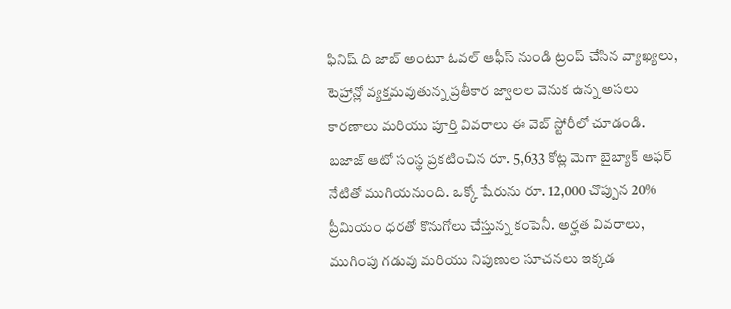ఫినిష్ ది జాబ్ అంటూ ఓవల్ ఆఫీస్ నుండి ట్రంప్ చేసిన వ్యాఖ్యలు, టెహ్రాన్లో వ్యక్తమవుతున్న ప్రతీకార జ్వాలల వెనుక ఉన్న అసలు కారణాలు మరియు పూర్తి వివరాలు ఈ వెబ్ స్టోరీలో చూడండి.
బజాజ్ ఆటో సంస్థ ప్రకటించిన రూ. 5,633 కోట్ల మెగా బైబ్యాక్ ఆఫర్ నేటితో ముగియనుంది. ఒక్కో షేరును రూ. 12,000 చొప్పున 20% ప్రీమియం ధరతో కొనుగోలు చేస్తున్న కంపెనీ. అర్హత వివరాలు, ముగింపు గడువు మరియు నిపుణుల సూచనలు ఇక్కడ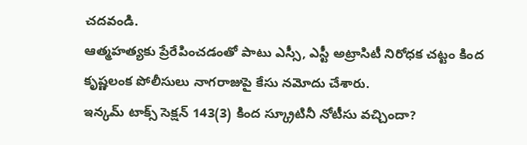చదవండి.
ఆత్మహత్యకు ప్రేరేపించడంతో పాటు ఎస్సీ, ఎస్టీ అట్రాసిటీ నిరోధక చట్టం కింద కృష్ణలంక పోలీసులు నాగరాజుపై కేసు నమోదు చేశారు.
ఇన్కమ్ టాక్స్ సెక్షన్ 143(3) కింద స్క్రూటినీ నోటీసు వచ్చిందా?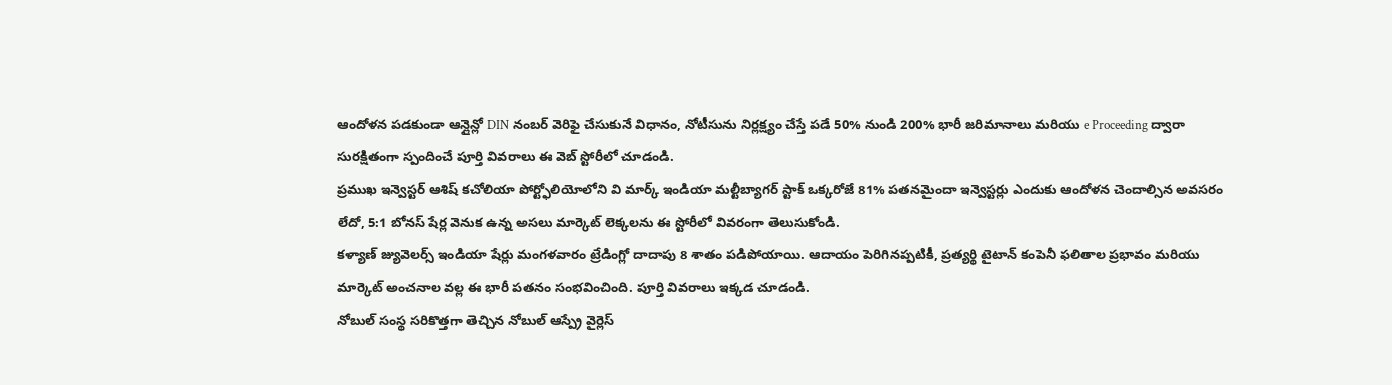ఆందోళన పడకుండా ఆన్లైన్లో DIN నంబర్ వెరిఫై చేసుకునే విధానం, నోటీసును నిర్లక్ష్యం చేస్తే పడే 50% నుండి 200% భారీ జరిమానాలు మరియు e Proceeding ద్వారా సురక్షితంగా స్పందించే పూర్తి వివరాలు ఈ వెబ్ స్టోరీలో చూడండి.
ప్రముఖ ఇన్వెస్టర్ ఆశిష్ కచోలియా పోర్ట్ఫోలియోలోని వి మార్క్ ఇండియా మల్టీబ్యాగర్ స్టాక్ ఒక్కరోజే 81% పతనమైందా ఇన్వెస్టర్లు ఎందుకు ఆందోళన చెందాల్సిన అవసరం లేదో, 5:1 బోనస్ షేర్ల వెనుక ఉన్న అసలు మార్కెట్ లెక్కలను ఈ స్టోరీలో వివరంగా తెలుసుకోండి.
కళ్యాణ్ జ్యువెలర్స్ ఇండియా షేర్లు మంగళవారం ట్రేడింగ్లో దాదాపు 8 శాతం పడిపోయాయి. ఆదాయం పెరిగినప్పటికీ, ప్రత్యర్థి టైటాన్ కంపెనీ ఫలితాల ప్రభావం మరియు మార్కెట్ అంచనాల వల్ల ఈ భారీ పతనం సంభవించింది. పూర్తి వివరాలు ఇక్కడ చూడండి.
నోబుల్ సంస్థ సరికొత్తగా తెచ్చిన నోబుల్ ఆస్ప్రే వైర్లెస్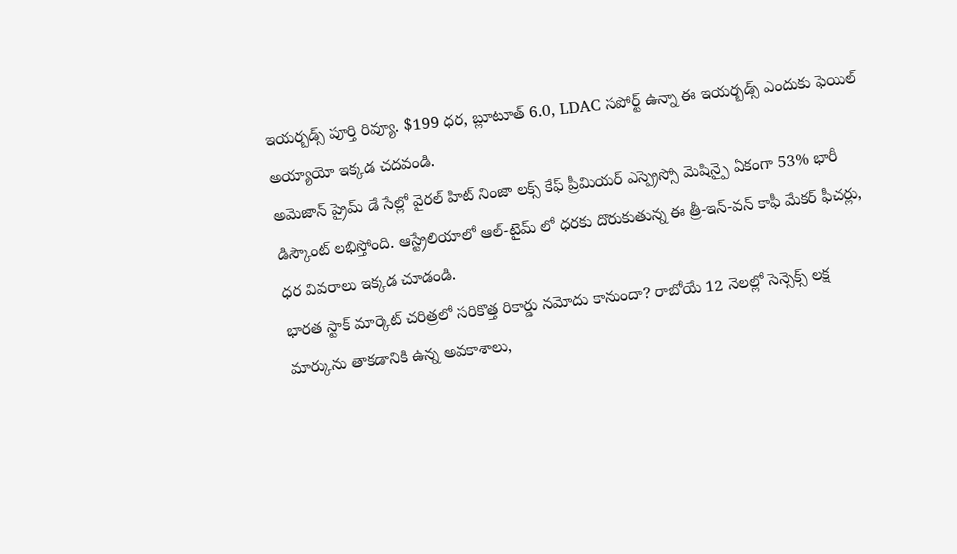ఇయర్బడ్స్ పూర్తి రివ్యూ. $199 ధర, బ్లూటూత్ 6.0, LDAC సపోర్ట్ ఉన్నా ఈ ఇయర్బడ్స్ ఎందుకు ఫెయిల్ అయ్యాయో ఇక్కడ చదవండి.
అమెజాన్ ప్రైమ్ డే సేల్లో వైరల్ హిట్ నింజా లక్స్ కేఫ్ ప్రీమియర్ ఎస్ప్రెస్సో మెషిన్పై ఏకంగా 53% భారీ డిస్కౌంట్ లభిస్తోంది. ఆస్ట్రేలియాలో ఆల్-టైమ్ లో ధరకు దొరుకుతున్న ఈ త్రీ-ఇన్-వన్ కాఫీ మేకర్ ఫీచర్లు, ధర వివరాలు ఇక్కడ చూడండి.
భారత స్టాక్ మార్కెట్ చరిత్రలో సరికొత్త రికార్డు నమోదు కానుందా? రాబోయే 12 నెలల్లో సెన్సెక్స్ లక్ష మార్కును తాకడానికి ఉన్న అవకాశాలు,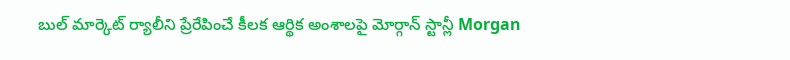బుల్ మార్కెట్ ర్యాలీని ప్రేరేపించే కీలక ఆర్థిక అంశాలపై మోర్గాన్ స్టాన్లీ Morgan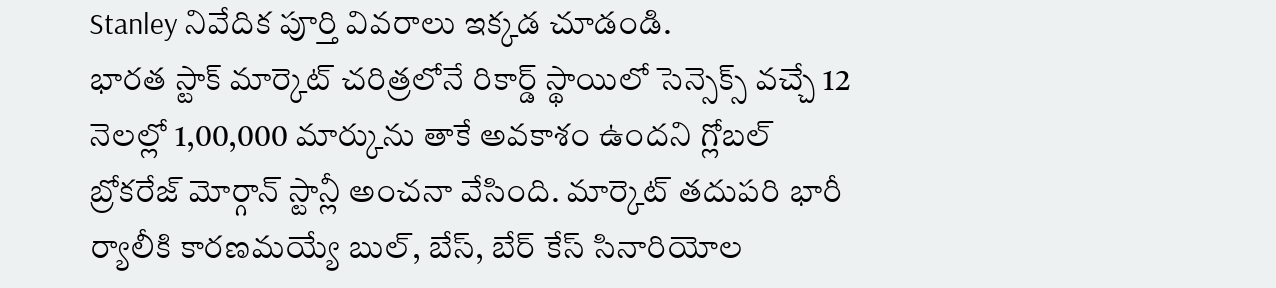Stanley నివేదిక పూర్తి వివరాలు ఇక్కడ చూడండి.
భారత స్టాక్ మార్కెట్ చరిత్రలోనే రికార్డ్ స్థాయిలో సెన్సెక్స్ వచ్చే 12 నెలల్లో 1,00,000 మార్కును తాకే అవకాశం ఉందని గ్లోబల్ బ్రోకరేజ్ మోర్గాన్ స్టాన్లీ అంచనా వేసింది. మార్కెట్ తదుపరి భారీ ర్యాలీకి కారణమయ్యే బుల్, బేస్, బేర్ కేస్ సినారియోల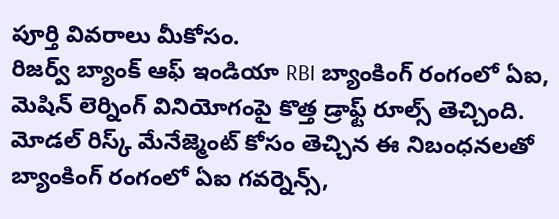పూర్తి వివరాలు మీకోసం.
రిజర్వ్ బ్యాంక్ ఆఫ్ ఇండియా RBI బ్యాంకింగ్ రంగంలో ఏఐ, మెషిన్ లెర్నింగ్ వినియోగంపై కొత్త డ్రాఫ్ట్ రూల్స్ తెచ్చింది. మోడల్ రిస్క్ మేనేజ్మెంట్ కోసం తెచ్చిన ఈ నిబంధనలతో బ్యాంకింగ్ రంగంలో ఏఐ గవర్నెన్స్,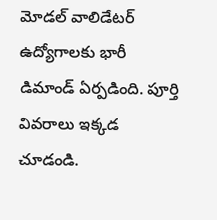మోడల్ వాలిడేటర్ ఉద్యోగాలకు భారీ డిమాండ్ ఏర్పడింది. పూర్తి వివరాలు ఇక్కడ చూడండి.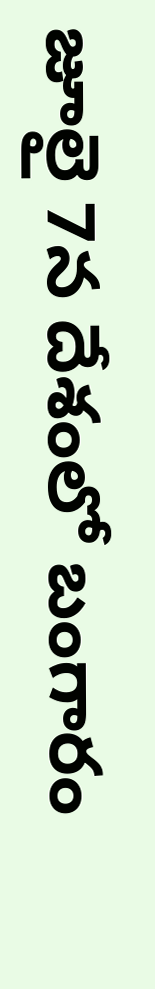జూలై 7న దేశంలో బంగారం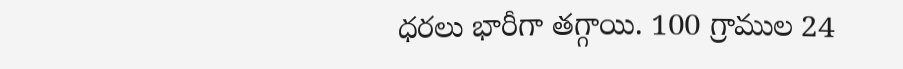ధరలు భారీగా తగ్గాయి. 100 గ్రాముల 24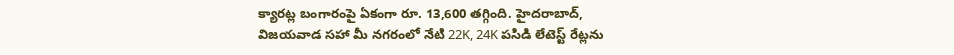క్యారట్ల బంగారంపై ఏకంగా రూ. 13,600 తగ్గింది. హైదరాబాద్, విజయవాడ సహా మీ నగరంలో నేటి 22K, 24K పసిడి లేటెస్ట్ రేట్లను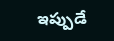ఇప్పుడే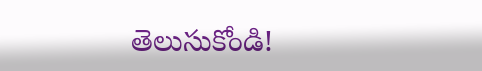తెలుసుకోండి!